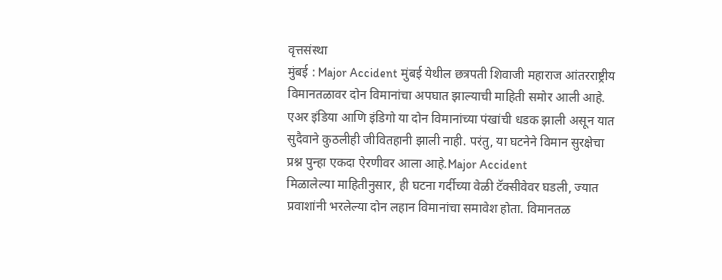वृत्तसंस्था
मुंबई : Major Accident मुंबई येथील छत्रपती शिवाजी महाराज आंतरराष्ट्रीय विमानतळावर दोन विमानांचा अपघात झाल्याची माहिती समोर आली आहे. एअर इंडिया आणि इंडिगो या दोन विमानांच्या पंखांची धडक झाली असून यात सुदैवाने कुठलीही जीवितहानी झाली नाही. परंतु, या घटनेने विमान सुरक्षेचा प्रश्न पुन्हा एकदा ऐरणीवर आला आहे.Major Accident
मिळालेल्या माहितीनुसार, ही घटना गर्दीच्या वेळी टॅक्सीवेवर घडली, ज्यात प्रवाशांनी भरलेल्या दोन लहान विमानांचा समावेश होता. विमानतळ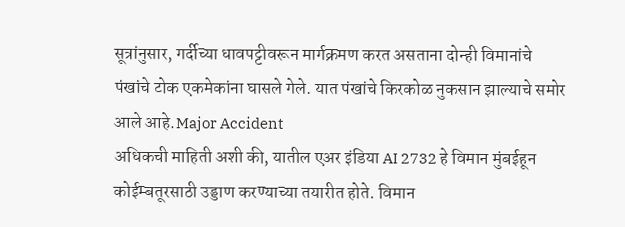सूत्रांनुसार, गर्दीच्या धावपट्टीवरून मार्गक्रमण करत असताना दोन्ही विमानांचे पंखांचे टोक एकमेकांना घासले गेले. यात पंखांचे किरकोळ नुकसान झाल्याचे समोर आले आहे.Major Accident
अधिकची माहिती अशी की, यातील एअर इंडिया AI 2732 हे विमान मुंबईहून कोईम्बतूरसाठी उड्डाण करण्याच्या तयारीत होते. विमान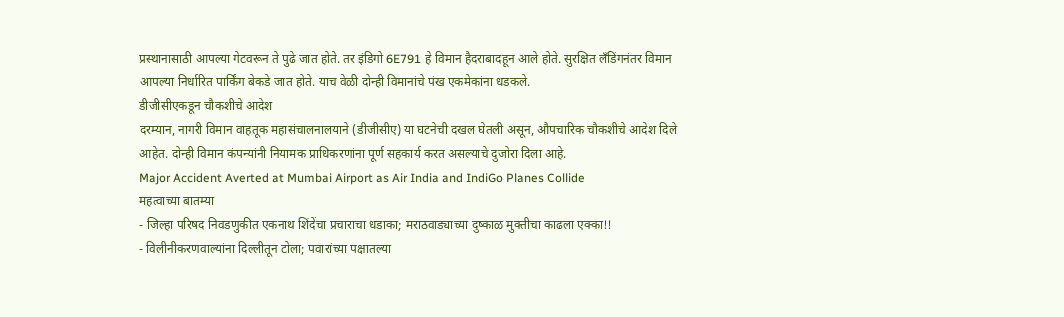प्रस्थानासाठी आपल्या गेटवरून ते पुढे जात होते. तर इंडिगो 6E791 हे विमान हैदराबादहून आले होते. सुरक्षित लँडिंगनंतर विमान आपल्या निर्धारित पार्किंग बेकडे जात होते. याच वेळी दोन्ही विमानांचे पंख एकमेकांना धडकले.
डीजीसीएकडून चौकशीचे आदेश
दरम्यान, नागरी विमान वाहतूक महासंचालनालयाने (डीजीसीए) या घटनेची दखल घेतली असून, औपचारिक चौकशीचे आदेश दिले आहेत. दोन्ही विमान कंपन्यांनी नियामक प्राधिकरणांना पूर्ण सहकार्य करत असल्याचे दुजोरा दिला आहे.
Major Accident Averted at Mumbai Airport as Air India and IndiGo Planes Collide
महत्वाच्या बातम्या
- जिल्हा परिषद निवडणुकीत एकनाथ शिंदेंचा प्रचाराचा धडाका; मराठवाड्याच्या दुष्काळ मुक्तीचा काढला एक्का!!
- विलीनीकरणवाल्यांना दिल्लीतून टोला; पवारांच्या पक्षातल्या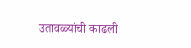उतावळ्यांची काढली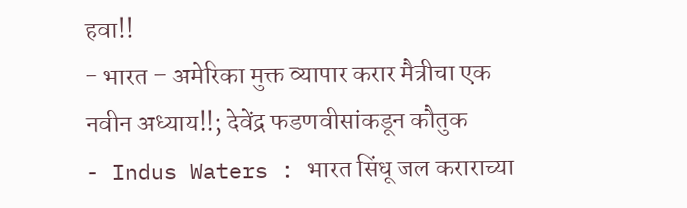हवा!!
- भारत – अमेरिका मुक्त व्यापार करार मैत्रीचा एक नवीन अध्याय!!; देवेंद्र फडणवीसांकडून कौतुक
- Indus Waters : भारत सिंधू जल कराराच्या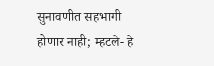सुनावणीत सहभागी होणार नाही; म्हटले- हे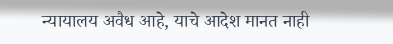न्यायालय अवैध आहे, याचे आदेश मानत नाही